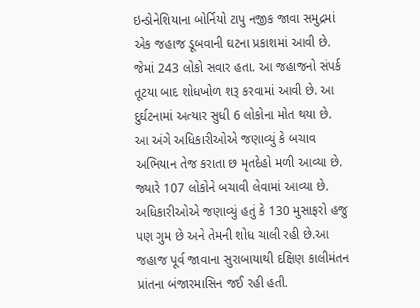ઇન્ડોનેશિયાના બોર્નિયો ટાપુ નજીક જાવા સમુદ્રમાં એક જહાજ ડૂબવાની ઘટના પ્રકાશમાં આવી છે. જેમાં 243 લોકો સવાર હતા. આ જહાજનો સંપર્ક તૂટયા બાદ શોધખોળ શરૂ કરવામાં આવી છે. આ દુર્ઘટનામાં અત્યાર સુધી 6 લોકોના મોત થયા છે.
આ અંગે અધિકારીઓએ જણાવ્યું કે બચાવ અભિયાન તેજ કરાતા છ મૃતદેહો મળી આવ્યા છે. જ્યારે 107 લોકોને બચાવી લેવામાં આવ્યા છે. અધિકારીઓએ જણાવ્યું હતું કે 130 મુસાફરો હજુ પણ ગુમ છે અને તેમની શોધ ચાલી રહી છે.આ જહાજ પૂર્વ જાવાના સુરાબાયાથી દક્ષિણ કાલીમંતન પ્રાંતના બંજારમાસિન જઈ રહી હતી.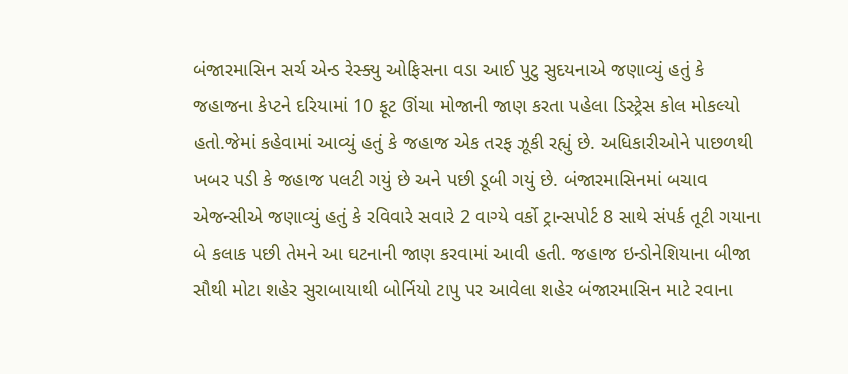બંજારમાસિન સર્ચ એન્ડ રેસ્ક્યુ ઓફિસના વડા આઈ પુટુ સુદયનાએ જણાવ્યું હતું કે જહાજના કેપ્ટને દરિયામાં 10 ફૂટ ઊંચા મોજાની જાણ કરતા પહેલા ડિસ્ટ્રેસ કોલ મોકલ્યો હતો.જેમાં કહેવામાં આવ્યું હતું કે જહાજ એક તરફ ઝૂકી રહ્યું છે. અધિકારીઓને પાછળથી ખબર પડી કે જહાજ પલટી ગયું છે અને પછી ડૂબી ગયું છે. બંજારમાસિનમાં બચાવ એજન્સીએ જણાવ્યું હતું કે રવિવારે સવારે 2 વાગ્યે વર્કો ટ્રાન્સપોર્ટ 8 સાથે સંપર્ક તૂટી ગયાના બે કલાક પછી તેમને આ ઘટનાની જાણ કરવામાં આવી હતી. જહાજ ઇન્ડોનેશિયાના બીજા સૌથી મોટા શહેર સુરાબાયાથી બોર્નિયો ટાપુ પર આવેલા શહેર બંજારમાસિન માટે રવાના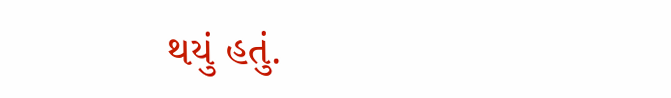થયું હતું.